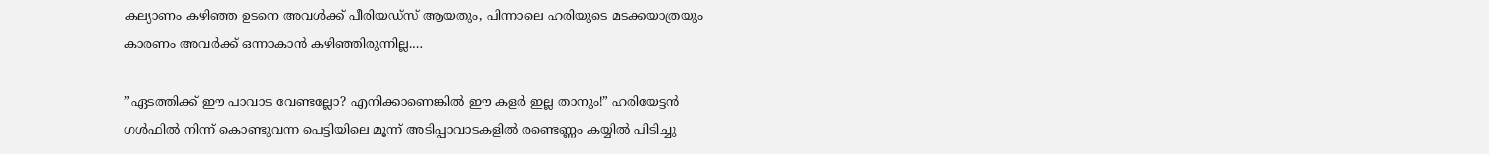കല്യാണം കഴിഞ്ഞ ഉടനെ അവൾക്ക് പീരിയഡ്സ് ആയതും, പിന്നാലെ ഹരിയുടെ മടക്കയാത്രയും കാരണം അവർക്ക് ഒന്നാകാൻ കഴിഞ്ഞിരുന്നില്ല.…

”ഏടത്തിക്ക് ഈ പാവാട വേണ്ടല്ലോ? എനിക്കാണെങ്കിൽ ഈ കളർ ഇല്ല താനും!” ഹരിയേട്ടൻ ഗൾഫിൽ നിന്ന് കൊണ്ടുവന്ന പെട്ടിയിലെ മൂന്ന് അടിപ്പാവാടകളിൽ രണ്ടെണ്ണം കയ്യിൽ പിടിച്ചു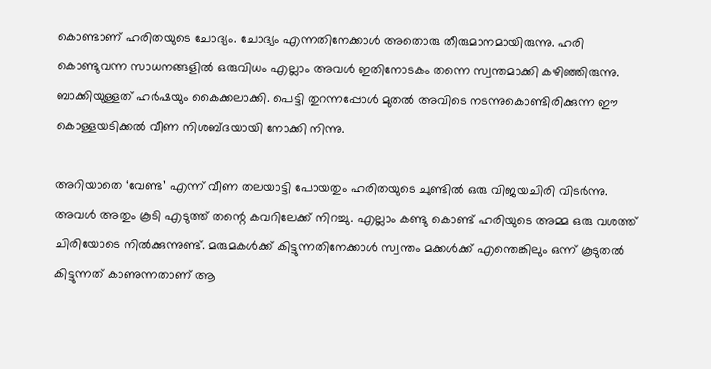കൊണ്ടാണ് ഹരിതയുടെ ചോദ്യം. ചോദ്യം എന്നതിനേക്കാൾ അതൊരു തീരുമാനമായിരുന്നു. ഹരി കൊണ്ടുവന്ന സാധനങ്ങളിൽ ഒരുവിധം എല്ലാം അവൾ ഇതിനോടകം തന്നെ സ്വന്തമാക്കി കഴിഞ്ഞിരുന്നു. ബാക്കിയുള്ളത് ഹർഷയും കൈക്കലാക്കി. പെട്ടി തുറന്നപ്പോൾ മുതൽ അവിടെ നടന്നുകൊണ്ടിരിക്കുന്ന ഈ കൊള്ളയടിക്കൽ വീണ നിശബ്ദയായി നോക്കി നിന്നു.

അറിയാതെ ‘വേണ്ട’ എന്ന് വീണ തലയാട്ടി പോയതും ഹരിതയുടെ ചുണ്ടിൽ ഒരു വിജയചിരി വിടർന്നു. അവൾ അതും കൂടി എടുത്ത് തന്റെ കവറിലേക്ക് നിറച്ചു. എല്ലാം കണ്ടു കൊണ്ട് ഹരിയുടെ അമ്മ ഒരു വശത്ത് ചിരിയോടെ നിൽക്കുന്നുണ്ട്. മരുമകൾക്ക് കിട്ടുന്നതിനേക്കാൾ സ്വന്തം മക്കൾക്ക് എന്തെങ്കിലും ഒന്ന് കൂടുതൽ കിട്ടുന്നത് കാണുന്നതാണ് ആ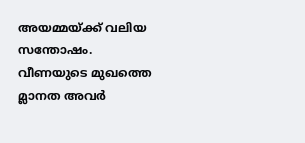അയമ്മയ്ക്ക് വലിയ സന്തോഷം. വീണയുടെ മുഖത്തെ മ്ലാനത അവർ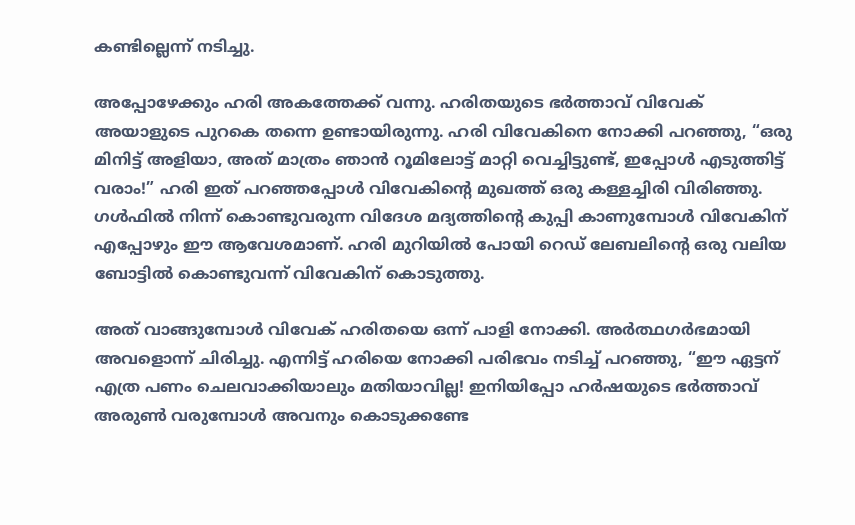കണ്ടില്ലെന്ന് നടിച്ചു.

അപ്പോഴേക്കും ഹരി അകത്തേക്ക് വന്നു. ഹരിതയുടെ ഭർത്താവ് വിവേക് അയാളുടെ പുറകെ തന്നെ ഉണ്ടായിരുന്നു. ഹരി വിവേകിനെ നോക്കി പറഞ്ഞു, “ഒരു മിനിട്ട് അളിയാ, അത് മാത്രം ഞാൻ റൂമിലോട്ട് മാറ്റി വെച്ചിട്ടുണ്ട്, ഇപ്പോൾ എടുത്തിട്ട് വരാം!” ഹരി ഇത് പറഞ്ഞപ്പോൾ വിവേകിന്റെ മുഖത്ത് ഒരു കള്ളച്ചിരി വിരിഞ്ഞു. ഗൾഫിൽ നിന്ന് കൊണ്ടുവരുന്ന വിദേശ മദ്യത്തിന്റെ കുപ്പി കാണുമ്പോൾ വിവേകിന് എപ്പോഴും ഈ ആവേശമാണ്. ഹരി മുറിയിൽ പോയി റെഡ് ലേബലിന്റെ ഒരു വലിയ ബോട്ടിൽ കൊണ്ടുവന്ന് വിവേകിന് കൊടുത്തു.

അത് വാങ്ങുമ്പോൾ വിവേക് ഹരിതയെ ഒന്ന് പാളി നോക്കി. അർത്ഥഗർഭമായി അവളൊന്ന് ചിരിച്ചു. എന്നിട്ട് ഹരിയെ നോക്കി പരിഭവം നടിച്ച് പറഞ്ഞു, “ഈ ഏട്ടന് എത്ര പണം ചെലവാക്കിയാലും മതിയാവില്ല! ഇനിയിപ്പോ ഹർഷയുടെ ഭർത്താവ് അരുൺ വരുമ്പോൾ അവനും കൊടുക്കണ്ടേ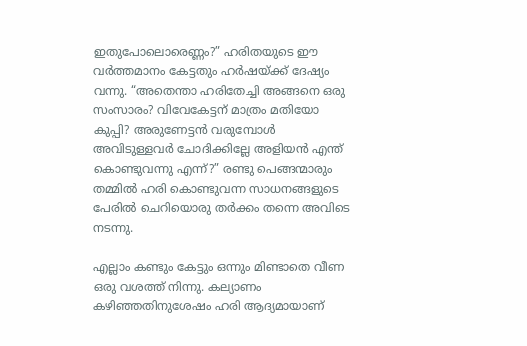ഇതുപോലൊരെണ്ണം?” ഹരിതയുടെ ഈ വർത്തമാനം കേട്ടതും ഹർഷയ്ക്ക് ദേഷ്യം വന്നു. “അതെന്താ ഹരിതേച്ചി അങ്ങനെ ഒരു സംസാരം? വിവേകേട്ടന് മാത്രം മതിയോ കുപ്പി? അരുണേട്ടൻ വരുമ്പോൾ അവിടുള്ളവർ ചോദിക്കില്ലേ അളിയൻ എന്ത് കൊണ്ടുവന്നു എന്ന്?” രണ്ടു പെങ്ങന്മാരും തമ്മിൽ ഹരി കൊണ്ടുവന്ന സാധനങ്ങളുടെ പേരിൽ ചെറിയൊരു തർക്കം തന്നെ അവിടെ നടന്നു.

എല്ലാം കണ്ടും കേട്ടും ഒന്നും മിണ്ടാതെ വീണ ഒരു വശത്ത് നിന്നു. കല്യാണം കഴിഞ്ഞതിനുശേഷം ഹരി ആദ്യമായാണ്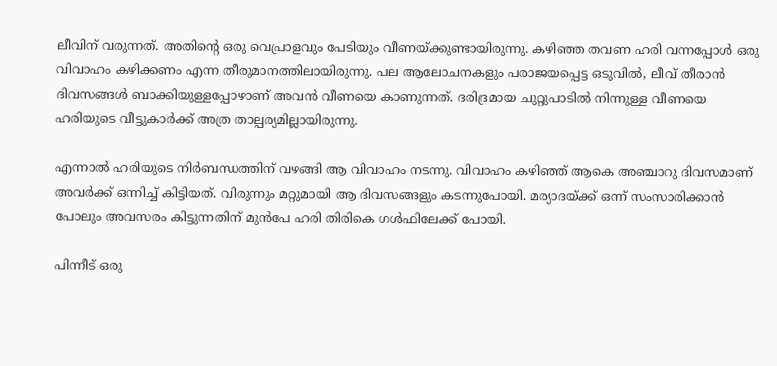ലീവിന് വരുന്നത്. അതിന്റെ ഒരു വെപ്രാളവും പേടിയും വീണയ്ക്കുണ്ടായിരുന്നു. കഴിഞ്ഞ തവണ ഹരി വന്നപ്പോൾ ഒരു വിവാഹം കഴിക്കണം എന്ന തീരുമാനത്തിലായിരുന്നു. പല ആലോചനകളും പരാജയപ്പെട്ട ഒടുവിൽ, ലീവ് തീരാൻ ദിവസങ്ങൾ ബാക്കിയുള്ളപ്പോഴാണ് അവൻ വീണയെ കാണുന്നത്. ദരിദ്രമായ ചുറ്റുപാടിൽ നിന്നുള്ള വീണയെ ഹരിയുടെ വീട്ടുകാർക്ക് അത്ര താല്പര്യമില്ലായിരുന്നു.

എന്നാൽ ഹരിയുടെ നിർബന്ധത്തിന് വഴങ്ങി ആ വിവാഹം നടന്നു. വിവാഹം കഴിഞ്ഞ് ആകെ അഞ്ചാറു ദിവസമാണ് അവർക്ക് ഒന്നിച്ച് കിട്ടിയത്. വിരുന്നും മറ്റുമായി ആ ദിവസങ്ങളും കടന്നുപോയി. മര്യാദയ്ക്ക് ഒന്ന് സംസാരിക്കാൻ പോലും അവസരം കിട്ടുന്നതിന് മുൻപേ ഹരി തിരികെ ഗൾഫിലേക്ക് പോയി.

പിന്നീട് ഒരു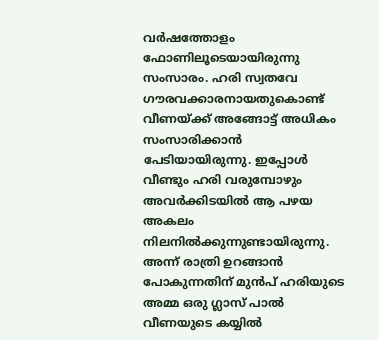വർഷത്തോളം ഫോണിലൂടെയായിരുന്നു സംസാരം. ഹരി സ്വതവേ ഗൗരവക്കാരനായതുകൊണ്ട് വീണയ്ക്ക് അങ്ങോട്ട് അധികം സംസാരിക്കാൻ പേടിയായിരുന്നു. ഇപ്പോൾ വീണ്ടും ഹരി വരുമ്പോഴും അവർക്കിടയിൽ ആ പഴയ അകലം നിലനിൽക്കുന്നുണ്ടായിരുന്നു. അന്ന് രാത്രി ഉറങ്ങാൻ പോകുന്നതിന് മുൻപ് ഹരിയുടെ അമ്മ ഒരു ഗ്ലാസ് പാൽ വീണയുടെ കയ്യിൽ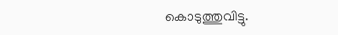കൊടുത്തുവിട്ടു.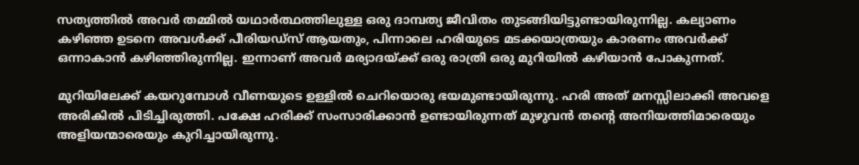സത്യത്തിൽ അവർ തമ്മിൽ യഥാർത്ഥത്തിലുള്ള ഒരു ദാമ്പത്യ ജീവിതം തുടങ്ങിയിട്ടുണ്ടായിരുന്നില്ല. കല്യാണം കഴിഞ്ഞ ഉടനെ അവൾക്ക് പീരിയഡ്സ് ആയതും, പിന്നാലെ ഹരിയുടെ മടക്കയാത്രയും കാരണം അവർക്ക് ഒന്നാകാൻ കഴിഞ്ഞിരുന്നില്ല. ഇന്നാണ് അവർ മര്യാദയ്ക്ക് ഒരു രാത്രി ഒരു മുറിയിൽ കഴിയാൻ പോകുന്നത്.

മുറിയിലേക്ക് കയറുമ്പോൾ വീണയുടെ ഉള്ളിൽ ചെറിയൊരു ഭയമുണ്ടായിരുന്നു. ഹരി അത് മനസ്സിലാക്കി അവളെ അരികിൽ പിടിച്ചിരുത്തി. പക്ഷേ ഹരിക്ക് സംസാരിക്കാൻ ഉണ്ടായിരുന്നത് മുഴുവൻ തന്റെ അനിയത്തിമാരെയും അളിയന്മാരെയും കുറിച്ചായിരുന്നു.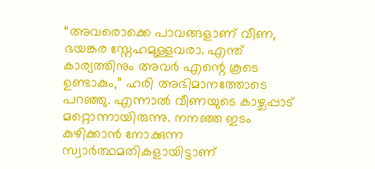“അവരൊക്കെ പാവങ്ങളാണ് വീണ, ഭയങ്കര സ്നേഹമുള്ളവരാ. എന്ത് കാര്യത്തിനും അവർ എന്റെ കൂടെ ഉണ്ടാകും,” ഹരി അഭിമാനത്തോടെ പറഞ്ഞു. എന്നാൽ വീണയുടെ കാഴ്ചപ്പാട് മറ്റൊന്നായിരുന്നു. നനഞ്ഞ ഇടം കുഴിക്കാൻ നോക്കുന്ന സ്വാർത്ഥമതികളായിട്ടാണ്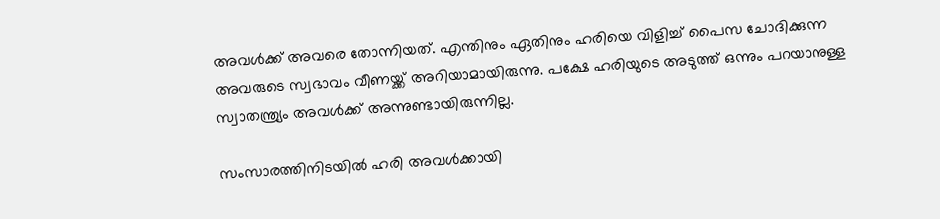അവൾക്ക് അവരെ തോന്നിയത്. എന്തിനും ഏതിനും ഹരിയെ വിളിച്ച് പൈസ ചോദിക്കുന്ന അവരുടെ സ്വഭാവം വീണയ്ക്ക് അറിയാമായിരുന്നു. പക്ഷേ ഹരിയുടെ അടുത്ത് ഒന്നും പറയാനുള്ള സ്വാതന്ത്ര്യം അവൾക്ക് അന്നുണ്ടായിരുന്നില്ല.

സംസാരത്തിനിടയിൽ ഹരി അവൾക്കായി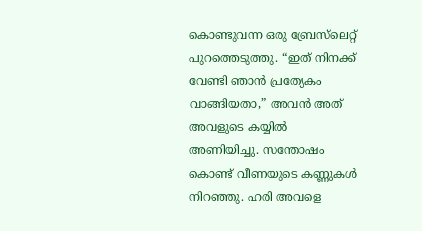കൊണ്ടുവന്ന ഒരു ബ്രേസ്‌ലെറ്റ് പുറത്തെടുത്തു. “ഇത് നിനക്ക് വേണ്ടി ഞാൻ പ്രത്യേകം വാങ്ങിയതാ,” അവൻ അത് അവളുടെ കയ്യിൽ അണിയിച്ചു. സന്തോഷം കൊണ്ട് വീണയുടെ കണ്ണുകൾ നിറഞ്ഞു. ഹരി അവളെ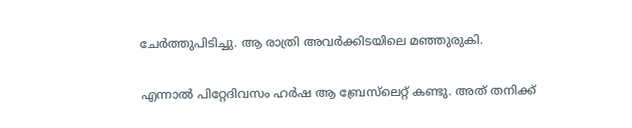ചേർത്തുപിടിച്ചു. ആ രാത്രി അവർക്കിടയിലെ മഞ്ഞുരുകി.

എന്നാൽ പിറ്റേദിവസം ഹർഷ ആ ബ്രേസ്‌ലെറ്റ് കണ്ടു. അത് തനിക്ക്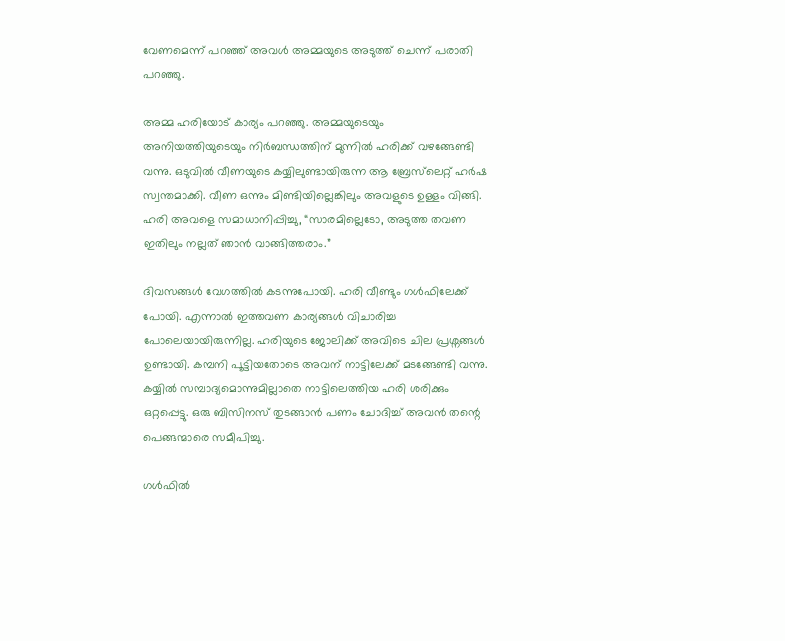വേണമെന്ന് പറഞ്ഞ് അവൾ അമ്മയുടെ അടുത്ത് ചെന്ന് പരാതി പറഞ്ഞു.

അമ്മ ഹരിയോട് കാര്യം പറഞ്ഞു. അമ്മയുടെയും അനിയത്തിയുടെയും നിർബന്ധത്തിന് മുന്നിൽ ഹരിക്ക് വഴങ്ങേണ്ടി വന്നു. ഒടുവിൽ വീണയുടെ കയ്യിലുണ്ടായിരുന്ന ആ ബ്രേസ്‌ലെറ്റ് ഹർഷ സ്വന്തമാക്കി. വീണ ഒന്നും മിണ്ടിയില്ലെങ്കിലും അവളുടെ ഉള്ളം വിങ്ങി. ഹരി അവളെ സമാധാനിപ്പിച്ചു, “സാരമില്ലെടോ, അടുത്ത തവണ ഇതിലും നല്ലത് ഞാൻ വാങ്ങിത്തരാം.”

ദിവസങ്ങൾ വേഗത്തിൽ കടന്നുപോയി. ഹരി വീണ്ടും ഗൾഫിലേക്ക് പോയി. എന്നാൽ ഇത്തവണ കാര്യങ്ങൾ വിചാരിച്ച പോലെയായിരുന്നില്ല. ഹരിയുടെ ജോലിക്ക് അവിടെ ചില പ്രശ്നങ്ങൾ ഉണ്ടായി. കമ്പനി പൂട്ടിയതോടെ അവന് നാട്ടിലേക്ക് മടങ്ങേണ്ടി വന്നു. കയ്യിൽ സമ്പാദ്യമൊന്നുമില്ലാതെ നാട്ടിലെത്തിയ ഹരി ശരിക്കും ഒറ്റപ്പെട്ടു. ഒരു ബിസിനസ് തുടങ്ങാൻ പണം ചോദിച്ച് അവൻ തന്റെ പെങ്ങന്മാരെ സമീപിച്ചു.

ഗൾഫിൽ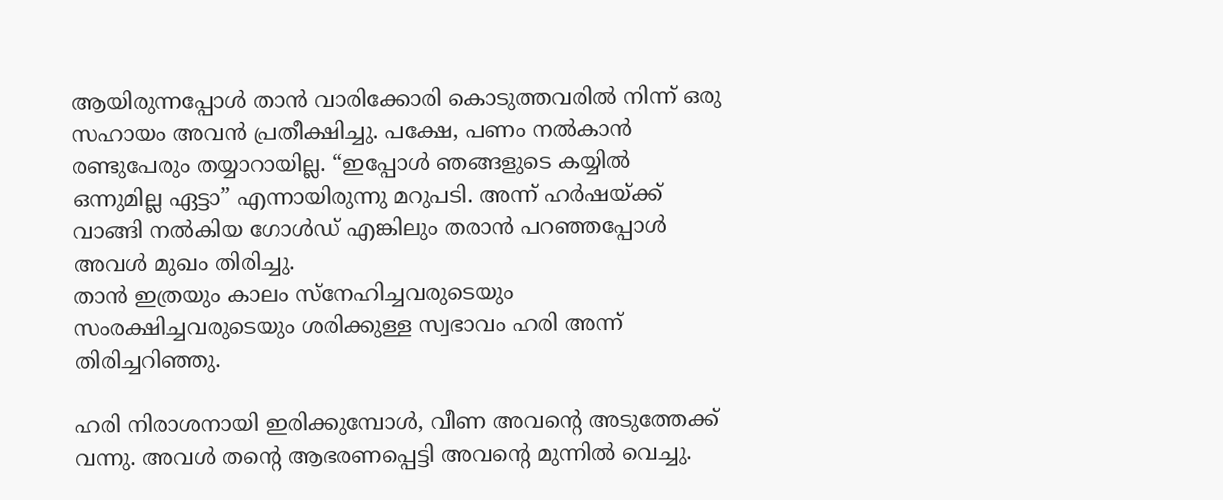ആയിരുന്നപ്പോൾ താൻ വാരിക്കോരി കൊടുത്തവരിൽ നിന്ന് ഒരു സഹായം അവൻ പ്രതീക്ഷിച്ചു. പക്ഷേ, പണം നൽകാൻ രണ്ടുപേരും തയ്യാറായില്ല. “ഇപ്പോൾ ഞങ്ങളുടെ കയ്യിൽ ഒന്നുമില്ല ഏട്ടാ” എന്നായിരുന്നു മറുപടി. അന്ന് ഹർഷയ്ക്ക് വാങ്ങി നൽകിയ ഗോൾഡ് എങ്കിലും തരാൻ പറഞ്ഞപ്പോൾ അവൾ മുഖം തിരിച്ചു.
താൻ ഇത്രയും കാലം സ്നേഹിച്ചവരുടെയും സംരക്ഷിച്ചവരുടെയും ശരിക്കുള്ള സ്വഭാവം ഹരി അന്ന് തിരിച്ചറിഞ്ഞു.

ഹരി നിരാശനായി ഇരിക്കുമ്പോൾ, വീണ അവന്റെ അടുത്തേക്ക് വന്നു. അവൾ തന്റെ ആഭരണപ്പെട്ടി അവന്റെ മുന്നിൽ വെച്ചു.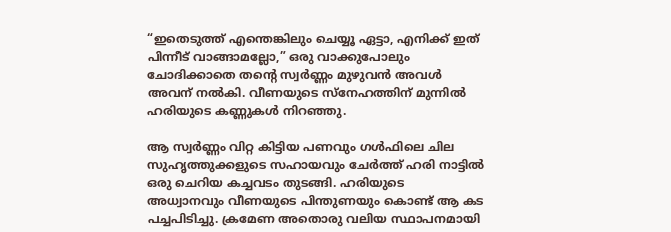“ഇതെടുത്ത് എന്തെങ്കിലും ചെയ്യൂ ഏട്ടാ, എനിക്ക് ഇത് പിന്നീട് വാങ്ങാമല്ലോ,” ഒരു വാക്കുപോലും ചോദിക്കാതെ തന്റെ സ്വർണ്ണം മുഴുവൻ അവൾ അവന് നൽകി. വീണയുടെ സ്നേഹത്തിന് മുന്നിൽ ഹരിയുടെ കണ്ണുകൾ നിറഞ്ഞു.

ആ സ്വർണ്ണം വിറ്റ കിട്ടിയ പണവും ഗൾഫിലെ ചില സുഹൃത്തുക്കളുടെ സഹായവും ചേർത്ത് ഹരി നാട്ടിൽ ഒരു ചെറിയ കച്ചവടം തുടങ്ങി. ഹരിയുടെ അധ്വാനവും വീണയുടെ പിന്തുണയും കൊണ്ട് ആ കട പച്ചപിടിച്ചു. ക്രമേണ അതൊരു വലിയ സ്ഥാപനമായി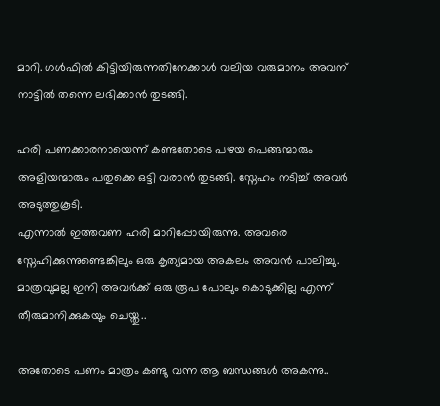മാറി. ഗൾഫിൽ കിട്ടിയിരുന്നതിനേക്കാൾ വലിയ വരുമാനം അവന് നാട്ടിൽ തന്നെ ലഭിക്കാൻ തുടങ്ങി.

ഹരി പണക്കാരനായെന്ന് കണ്ടതോടെ പഴയ പെങ്ങന്മാരും അളിയന്മാരും പതുക്കെ ഒട്ടി വരാൻ തുടങ്ങി. സ്നേഹം നടിച്ച് അവർ അടുത്തുകൂടി.
എന്നാൽ ഇത്തവണ ഹരി മാറിപ്പോയിരുന്നു. അവരെ സ്നേഹിക്കുന്നുണ്ടെങ്കിലും ഒരു കൃത്യമായ അകലം അവൻ പാലിച്ചു.
മാത്രവുമല്ല ഇനി അവർക്ക് ഒരു രൂപ പോലും കൊടുക്കില്ല എന്ന് തീരുമാനിക്കുകയും ചെയ്തു..

അതോടെ പണം മാത്രം കണ്ടു വന്ന ആ ബന്ധങ്ങൾ അകന്നു..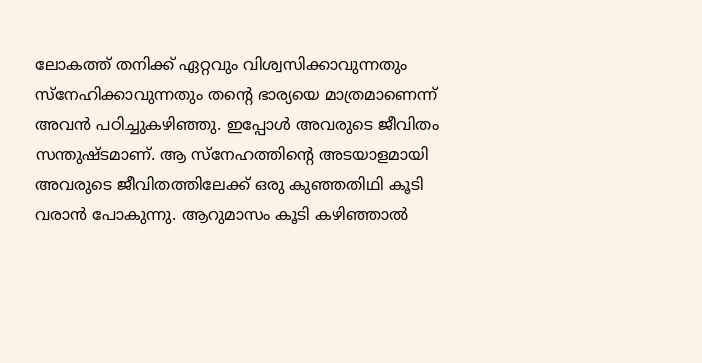ലോകത്ത് തനിക്ക് ഏറ്റവും വിശ്വസിക്കാവുന്നതും സ്നേഹിക്കാവുന്നതും തന്റെ ഭാര്യയെ മാത്രമാണെന്ന് അവൻ പഠിച്ചുകഴിഞ്ഞു. ഇപ്പോൾ അവരുടെ ജീവിതം സന്തുഷ്ടമാണ്. ആ സ്നേഹത്തിന്റെ അടയാളമായി അവരുടെ ജീവിതത്തിലേക്ക് ഒരു കുഞ്ഞതിഥി കൂടി വരാൻ പോകുന്നു. ആറുമാസം കൂടി കഴിഞ്ഞാൽ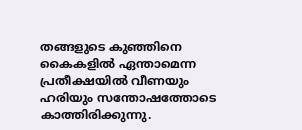തങ്ങളുടെ കുഞ്ഞിനെ കൈകളിൽ ഏന്താമെന്ന പ്രതീക്ഷയിൽ വീണയും ഹരിയും സന്തോഷത്തോടെ കാത്തിരിക്കുന്നു.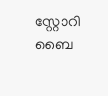സ്റ്റോറി ബൈ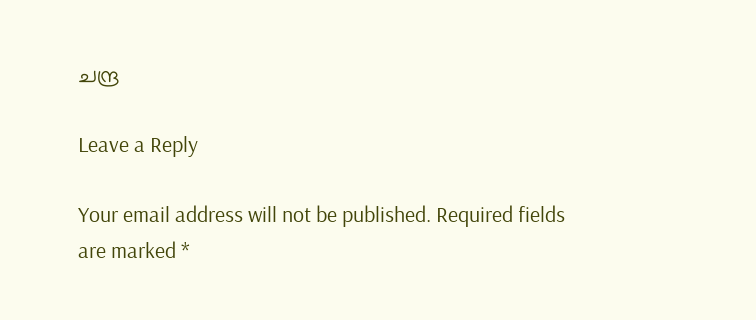ചന്ദ്ര

Leave a Reply

Your email address will not be published. Required fields are marked *